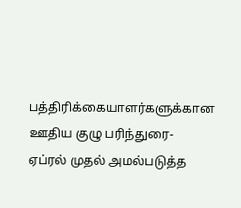பத்திரிக்கையாளர்களுக்கான ஊதிய குழு பரிந்துரை- ஏப்ரல் முதல் அமல்படுத்த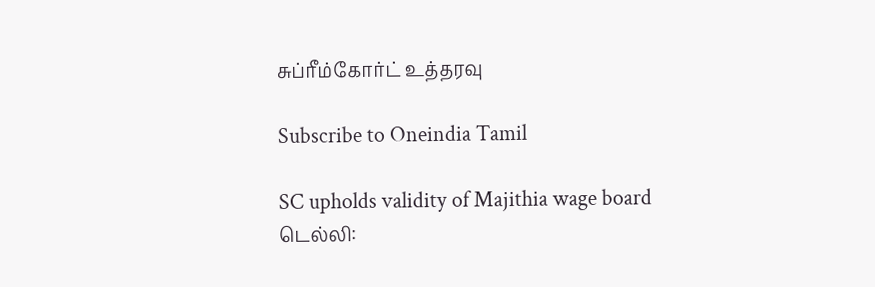சுப்ரீம்கோர்ட் உத்தரவு

Subscribe to Oneindia Tamil

SC upholds validity of Majithia wage board
டெல்லி: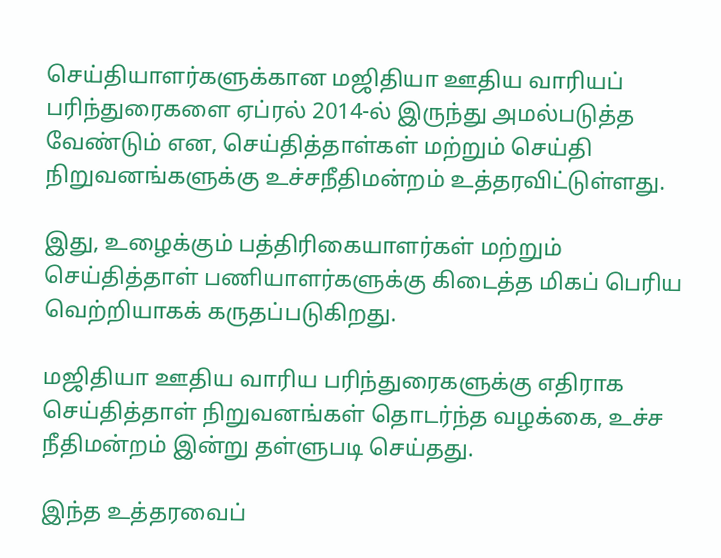செய்தியாளர்களுக்கான மஜிதியா ஊதிய வாரியப் பரிந்துரைகளை ஏப்ரல் 2014-ல் இருந்து அமல்படுத்த வேண்டும் என, செய்தித்தாள்கள் மற்றும் செய்தி நிறுவனங்களுக்கு உச்சநீதிமன்றம் உத்தரவிட்டுள்ளது.

இது, உழைக்கும் பத்திரிகையாளர்கள் மற்றும் செய்தித்தாள் பணியாளர்களுக்கு கிடைத்த மிகப் பெரிய வெற்றியாகக் கருதப்படுகிறது.

மஜிதியா ஊதிய வாரிய பரிந்துரைகளுக்கு எதிராக செய்தித்தாள் நிறுவனங்கள் தொடர்ந்த வழக்கை, உச்ச நீதிமன்றம் இன்று தள்ளுபடி செய்தது.

இந்த உத்தரவைப்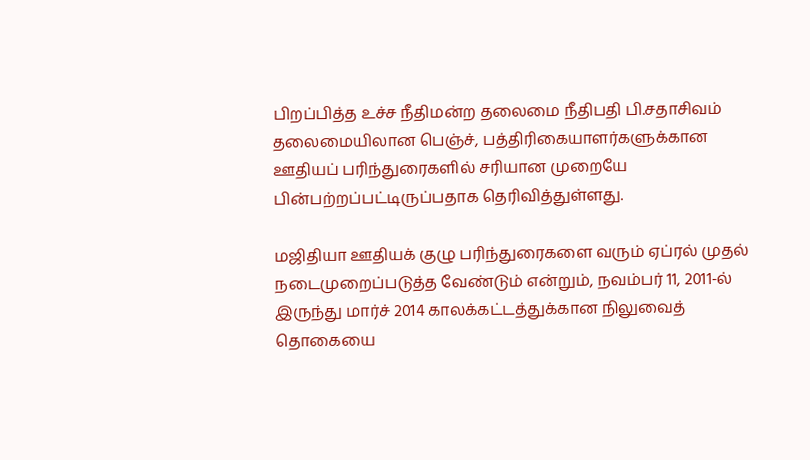பிறப்பித்த உச்ச நீதிமன்ற தலைமை நீதிபதி பி.சதாசிவம் தலைமையிலான பெஞ்ச், பத்திரிகையாளர்களுக்கான ஊதியப் பரிந்துரைகளில் சரியான முறையே பின்பற்றப்பட்டிருப்பதாக தெரிவித்துள்ளது.

மஜிதியா ஊதியக் குழு பரிந்துரைகளை வரும் ஏப்ரல் முதல் நடைமுறைப்படுத்த வேண்டும் என்றும், நவம்பர் 11, 2011-ல் இருந்து மார்ச் 2014 காலக்கட்டத்துக்கான நிலுவைத் தொகையை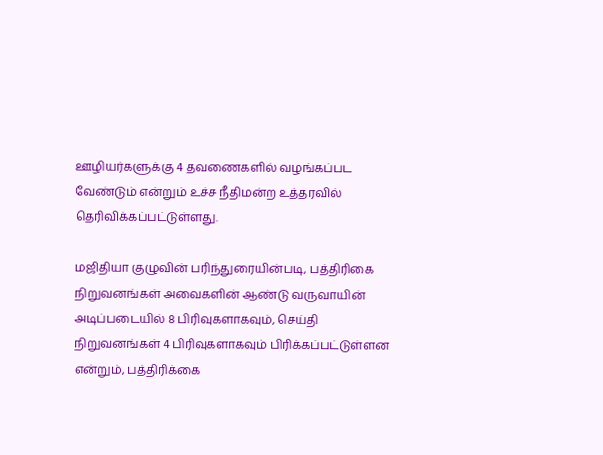ஊழியர்களுக்கு 4 தவணைகளில் வழங்கப்பட வேண்டும் என்றும் உச்ச நீதிமன்ற உத்தரவில் தெரிவிக்கப்பட்டுள்ளது.

மஜிதியா குழுவின் பரிந்துரையின்படி, பத்திரிகை நிறுவனங்கள் அவைகளின் ஆண்டு வருவாயின் அடிப்படையில் 8 பிரிவுகளாகவும், செய்தி நிறுவனங்கள் 4 பிரிவுகளாகவும் பிரிக்கப்பட்டுள்ளன என்றும், பத்திரிக்கை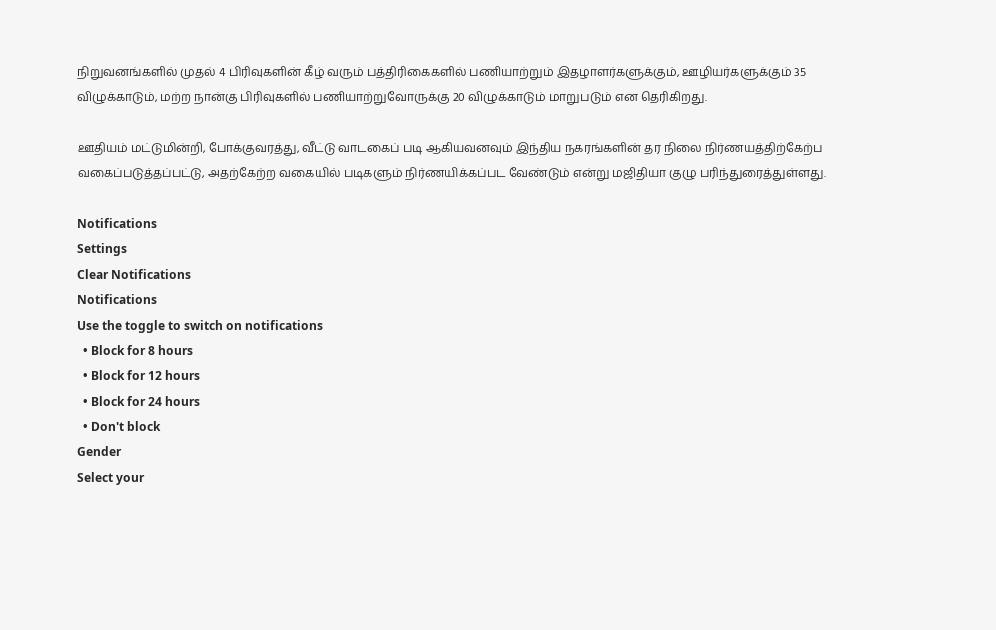நிறுவனங்களில் முதல் 4 பிரிவுகளின் கீழ் வரும் பத்திரிகைகளில் பணியாற்றும் இதழாளர்களுக்கும், ஊழியர்களுக்கும் 35 விழுக்காடும், மற்ற நான்கு பிரிவுகளில் பணியாற்றுவோருக்கு 20 விழுக்காடும் மாறுபடும் என தெரிகிறது.

ஊதியம் மட்டுமின்றி, போக்குவரத்து, வீட்டு வாடகைப் படி ஆகியவனவும் இந்திய நகரங்களின் தர நிலை நிர்ணயத்திற்கேற்ப வகைப்படுத்தப்பட்டு, அதற்கேற்ற வகையில் படிகளும் நிர்ணயிக்கப்பட வேண்டும் என்று மஜிதியா குழு பரிந்துரைத்துள்ளது.

Notifications
Settings
Clear Notifications
Notifications
Use the toggle to switch on notifications
  • Block for 8 hours
  • Block for 12 hours
  • Block for 24 hours
  • Don't block
Gender
Select your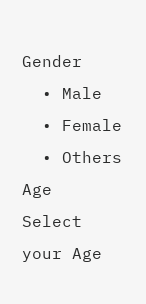Gender
  • Male
  • Female
  • Others
Age
Select your Age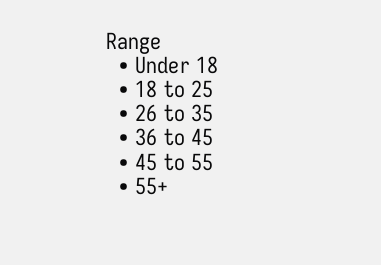Range
  • Under 18
  • 18 to 25
  • 26 to 35
  • 36 to 45
  • 45 to 55
  • 55+